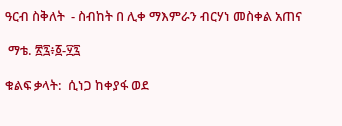ዓርብ ስቅለት  - ስብከት በ ሊቀ ማእምራን ብርሃነ መስቀል አጠና

 ማቴ. ፳፯፥፩-፶፯

ቁልፍ ቃላት:  ሲነጋ ከቀያፋ ወደ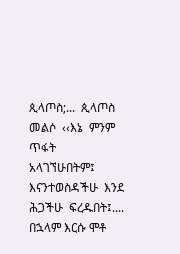ጲላጦስ;...  ጲላጦስ መልሶ  ‹‹እኔ  ምንም  ጥፋት  አላገኘሁበትም፤  እናንተወስዳችሁ  እንደ  ሕጋችሁ  ፍረዱበት፤....  በኋላም እርሱ ሞቶ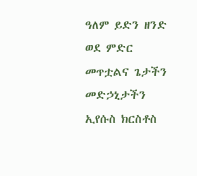ዓለም ይድን ዘንድ ወደ ምድር መጥቷልና ጌታችን መድኃኒታችን ኢየሱስ ክርስቶስ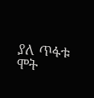ያለ ጥፋቱ ሞት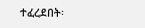ተፈረደበት፡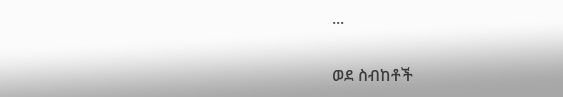...


ወደ ስብከቶች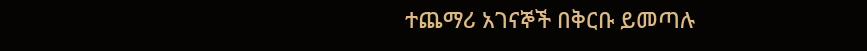ተጨማሪ አገናኞች በቅርቡ ይመጣሉ